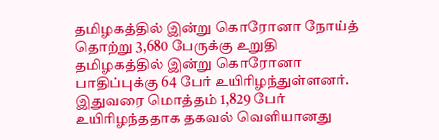தமிழகத்தில் இன்று கொரோனா நோய்த் தொற்று 3,680 பேருக்கு உறுதி
தமிழகத்தில் இன்று கொரோனா பாதிப்புக்கு 64 பேர் உயிரிழந்துள்ளனர். இதுவரை மொத்தம் 1,829 பேர் உயிரிழந்ததாக தகவல் வெளியானது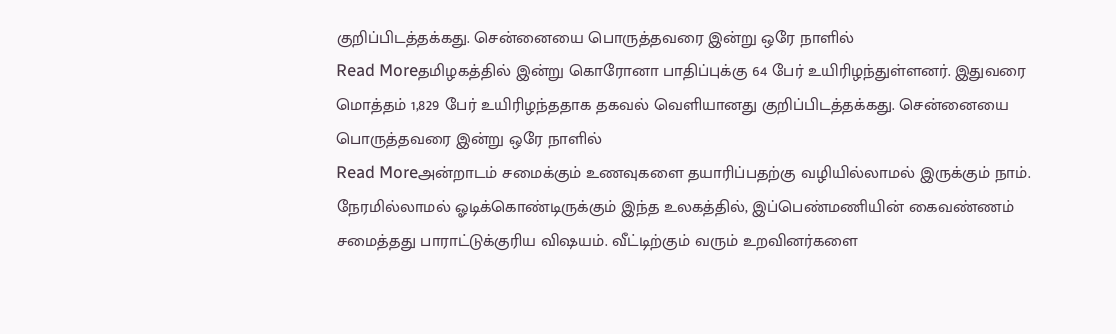குறிப்பிடத்தக்கது. சென்னையை பொருத்தவரை இன்று ஒரே நாளில்
Read Moreதமிழகத்தில் இன்று கொரோனா பாதிப்புக்கு 64 பேர் உயிரிழந்துள்ளனர். இதுவரை மொத்தம் 1,829 பேர் உயிரிழந்ததாக தகவல் வெளியானது குறிப்பிடத்தக்கது. சென்னையை பொருத்தவரை இன்று ஒரே நாளில்
Read Moreஅன்றாடம் சமைக்கும் உணவுகளை தயாரிப்பதற்கு வழியில்லாமல் இருக்கும் நாம். நேரமில்லாமல் ஓடிக்கொண்டிருக்கும் இந்த உலகத்தில், இப்பெண்மணியின் கைவண்ணம் சமைத்தது பாராட்டுக்குரிய விஷயம். வீட்டிற்கும் வரும் உறவினர்களை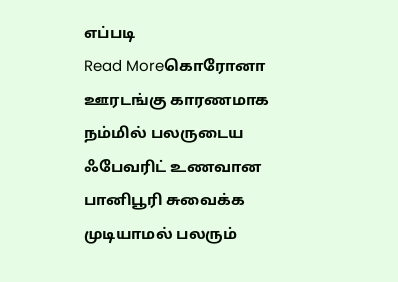எப்படி
Read Moreகொரோனா ஊரடங்கு காரணமாக நம்மில் பலருடைய ஃபேவரிட் உணவான பானிபூரி சுவைக்க முடியாமல் பலரும்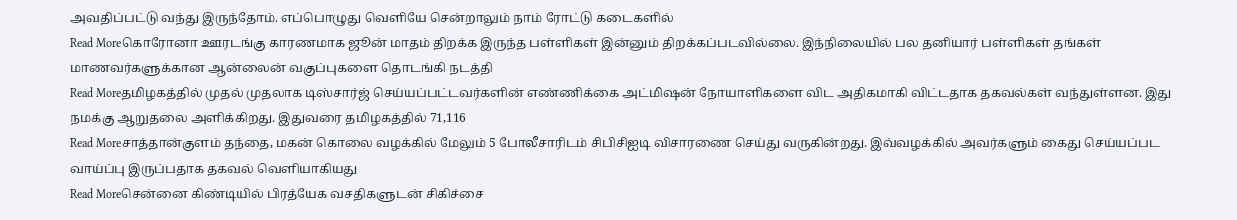அவதிப்பட்டு வந்து இருந்தோம். எப்பொழுது வெளியே சென்றாலும் நாம் ரோட்டு கடைகளில்
Read Moreகொரோனா ஊரடங்கு காரணமாக ஜூன் மாதம் திறக்க இருந்த பள்ளிகள் இன்னும் திறக்கப்படவில்லை. இந்நிலையில் பல தனியார் பள்ளிகள் தங்கள் மாணவர்களுக்கான ஆன்லைன் வகுப்புகளை தொடங்கி நடத்தி
Read Moreதமிழகத்தில் முதல் முதலாக டிஸ்சார்ஜ் செய்யப்பட்டவர்களின் எண்ணிக்கை அட்மிஷன் நோயாளிகளை விட அதிகமாகி விட்டதாக தகவல்கள் வந்துள்ளன. இது நமக்கு ஆறுதலை அளிக்கிறது. இதுவரை தமிழகத்தில் 71,116
Read Moreசாத்தான்குளம் தந்தை, மகன் கொலை வழக்கில் மேலும் 5 போலீசாரிடம் சிபிசிஐடி விசாரணை செய்து வருகின்றது. இவ்வழக்கில் அவர்களும் கைது செய்யப்பட வாய்ப்பு இருப்பதாக தகவல் வெளியாகியது
Read Moreசென்னை கிண்டியில் பிரத்யேக வசதிகளுடன் சிகிச்சை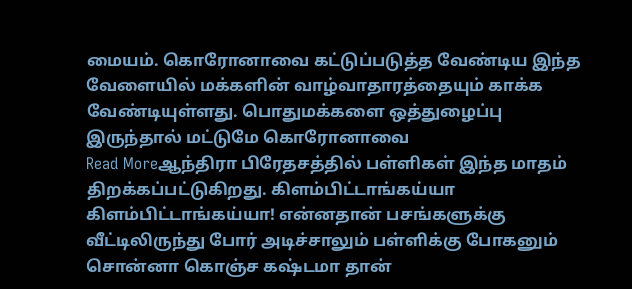மையம். கொரோனாவை கட்டுப்படுத்த வேண்டிய இந்த வேளையில் மக்களின் வாழ்வாதாரத்தையும் காக்க வேண்டியுள்ளது. பொதுமக்களை ஒத்துழைப்பு இருந்தால் மட்டுமே கொரோனாவை
Read Moreஆந்திரா பிரேதசத்தில் பள்ளிகள் இந்த மாதம் திறக்கப்பட்டுகிறது. கிளம்பிட்டாங்கய்யா கிளம்பிட்டாங்கய்யா! என்னதான் பசங்களுக்கு வீட்டிலிருந்து போர் அடிச்சாலும் பள்ளிக்கு போகனும் சொன்னா கொஞ்ச கஷ்டமா தான்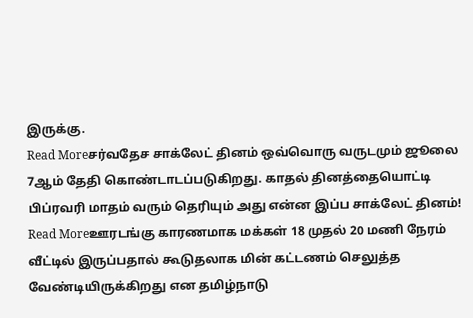இருக்கு.
Read Moreசர்வதேச சாக்லேட் தினம் ஒவ்வொரு வருடமும் ஜூலை 7ஆம் தேதி கொண்டாடப்படுகிறது. காதல் தினத்தையொட்டி பிப்ரவரி மாதம் வரும் தெரியும் அது என்ன இப்ப சாக்லேட் தினம்!
Read Moreஊரடங்கு காரணமாக மக்கள் 18 முதல் 20 மணி நேரம் வீட்டில் இருப்பதால் கூடுதலாக மின் கட்டணம் செலுத்த வேண்டியிருக்கிறது என தமிழ்நாடு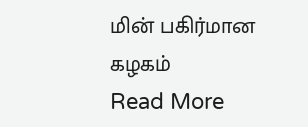மின் பகிர்மான கழகம்
Read More